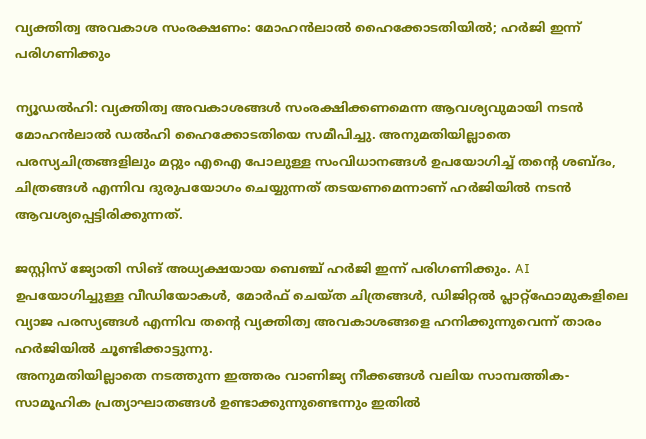വ്യക്തിത്വ അവകാശ സംരക്ഷണം: മോഹൻലാൽ ഹൈക്കോടതിയിൽ; ഹർജി ഇന്ന് പരിഗണിക്കും

ന്യൂഡൽഹി: വ്യക്തിത്വ അവകാശങ്ങൾ സംരക്ഷിക്കണമെന്ന ആവശ്യവുമായി നടൻ മോഹൻലാൽ ഡൽഹി ഹൈക്കോടതിയെ സമീപിച്ചു. അനുമതിയില്ലാതെ പരസ്യചിത്രങ്ങളിലും മറ്റും എഐ പോലുള്ള സംവിധാനങ്ങള്‍ ഉപയോഗിച്ച് തന്റെ ശബ്ദം, ചിത്രങ്ങള്‍ എന്നിവ ദുരുപയോഗം ചെയ്യുന്നത് തടയണമെന്നാണ് ഹർജിയിൽ നടൻ ആവശ്യപ്പെട്ടിരിക്കുന്നത്.

ജസ്റ്റിസ് ജ്യോതി സിങ് അധ്യക്ഷയായ ബെഞ്ച് ഹർജി ഇന്ന് പരിഗണിക്കും. AI ഉപയോഗിച്ചുള്ള വീഡിയോകൾ, മോർഫ് ചെയ്ത ചിത്രങ്ങൾ, ഡിജിറ്റൽ പ്ലാറ്റ്‌ഫോമുകളിലെ വ്യാജ പരസ്യങ്ങൾ എന്നിവ തന്റെ വ്യക്തിത്വ അവകാശങ്ങളെ ഹനിക്കുന്നുവെന്ന് താരം ഹർജിയിൽ ചൂണ്ടിക്കാട്ടുന്നു.
അനുമതിയില്ലാതെ നടത്തുന്ന ഇത്തരം വാണിജ്യ നീക്കങ്ങൾ വലിയ സാമ്പത്തിക-സാമൂഹിക പ്രത്യാഘാതങ്ങൾ ഉണ്ടാക്കുന്നുണ്ടെന്നും ഇതിൽ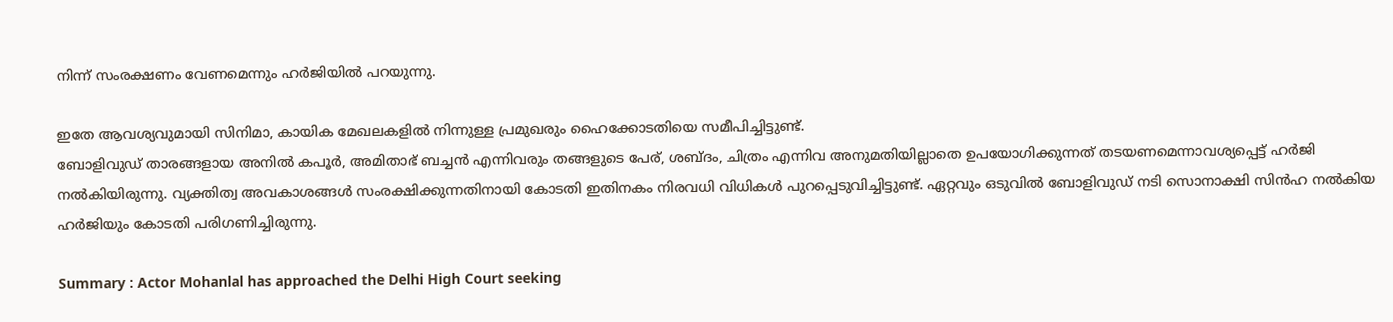നിന്ന് സംരക്ഷണം വേണമെന്നും ഹർജിയിൽ പറയുന്നു.

ഇതേ ആവശ്യവുമായി സിനിമാ, കായിക മേഖലകളിൽ നിന്നുള്ള പ്രമുഖരും ഹൈക്കോടതിയെ സമീപിച്ചിട്ടുണ്ട്.
ബോളിവുഡ് താരങ്ങളായ അനിൽ കപൂർ, അമിതാഭ് ബച്ചൻ എന്നിവരും തങ്ങളുടെ പേര്, ശബ്ദം, ചിത്രം എന്നിവ അനുമതിയില്ലാതെ ഉപയോഗിക്കുന്നത് തടയണമെന്നാവശ്യപ്പെട്ട് ഹർജി നൽകിയിരുന്നു. വ്യക്തിത്വ അവകാശങ്ങൾ സംരക്ഷിക്കുന്നതിനായി കോടതി ഇതിനകം നിരവധി വിധികൾ പുറപ്പെടുവിച്ചിട്ടുണ്ട്. ഏറ്റവും ഒടുവിൽ ബോളിവുഡ് നടി സൊനാക്ഷി സിന്‍ഹ നൽകിയ ഹർജിയും കോടതി പരിഗണിച്ചിരുന്നു.

Summary : Actor Mohanlal has approached the Delhi High Court seeking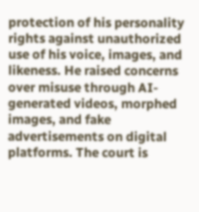protection of his personality rights against unauthorized use of his voice, images, and likeness. He raised concerns over misuse through AI-generated videos, morphed images, and fake advertisements on digital platforms. The court is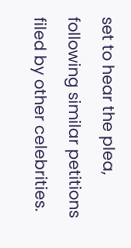set to hear the plea, following similar petitions filed by other celebrities.